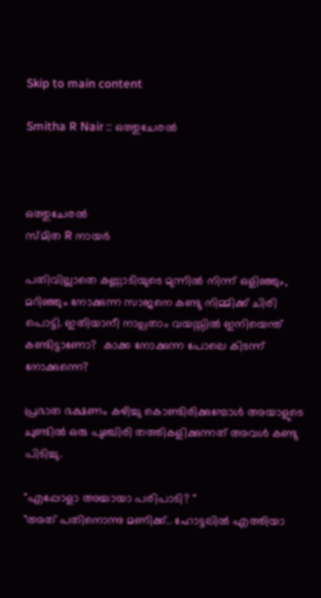Skip to main content

Smitha R Nair :: ഒത്തുചേരൽ



ഒത്തുചേരൽ
സ്മിത R നായർ

പതിവില്ലാതെ കണ്ണാടിയുടെ മുന്നിൽ നിന്ന് ഒളിഞ്ഞും, മറിഞ്ഞും നോക്കുന്ന സാജനെ കണ്ടു നിമ്മിക്ക് ചിരി പൊട്ടി. ഇതിയാനീ നാല്പതാം വയസ്സിൽ ഇനിയെന്ത് കണ്ടിട്ടാണോ?  കാക്ക നോക്കുന്ന പോലെ കിടന്ന് നോക്കുന്നെ?

പ്രഭാത ഭക്ഷണം കഴിച്ചു കൊണ്ടിരിക്കുമ്പോൾ അയാളുടെ ചുണ്ടിൽ ഒരു പുഞ്ചിരി തത്തികളിക്കുന്നത് അവൾ കണ്ടു പിടിച്ചു.

"എപ്പോളാ അച്ചായാ പരിപാടി? "
"അത് പതിനൊന്നു മണിക്ക്.. ഹോട്ടലിൽ എത്തിയാ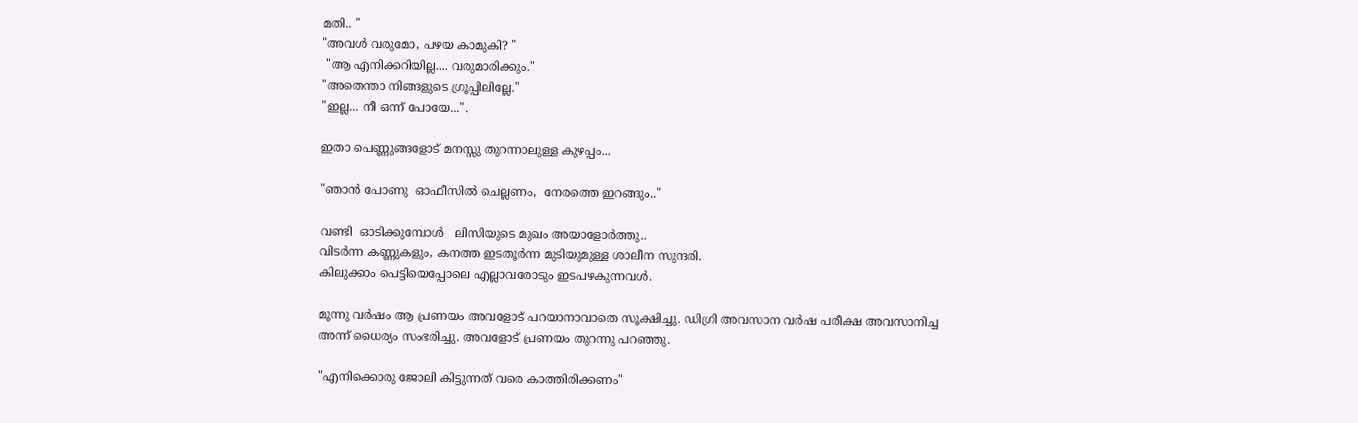മതി.. "
"അവൾ വരുമോ, പഴയ കാമുകി? "
 "ആ എനിക്കറിയില്ല.... വരുമാരിക്കും."
"അതെന്താ നിങ്ങളുടെ ഗ്രൂപ്പിലില്ലേ."
"ഇല്ല... നീ ഒന്ന് പോയേ...".

ഇതാ പെണ്ണുങ്ങളോട് മനസ്സു തുറന്നാലുള്ള കുഴപ്പം...

"ഞാൻ പോണു  ഓഫീസിൽ ചെല്ലണം,  നേരത്തെ ഇറങ്ങും.."

വണ്ടി  ഓടിക്കുമ്പോൾ   ലിസിയുടെ മുഖം അയാളോർത്തു..
വിടർന്ന കണ്ണുകളും, കനത്ത ഇടതൂർന്ന മുടിയുമുള്ള ശാലീന സുന്ദരി.
കിലുക്കാം പെട്ടിയെപ്പോലെ എല്ലാവരോടും ഇടപഴകുന്നവൾ.

മൂന്നു വർഷം ആ പ്രണയം അവളോട് പറയാനാവാതെ സൂക്ഷിച്ചു. ഡിഗ്രി അവസാന വർഷ പരീക്ഷ അവസാനിച്ച അന്ന് ധൈര്യം സംഭരിച്ചു. അവളോട്‌ പ്രണയം തുറന്നു പറഞ്ഞു.

"എനിക്കൊരു ജോലി കിട്ടുന്നത് വരെ കാത്തിരിക്കണം"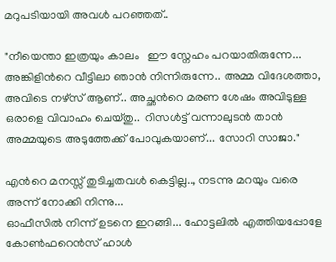മറുപടിയായി അവൾ പറഞ്ഞത്..

"നീയെന്താ ഇത്രയും കാലം   ഈ സ്നേഹം പറയാതിരുന്നേ... അങ്കിളിന്‍റെ വീട്ടിലാ ഞാൻ നിന്നിരുന്നേ.. അമ്മ വിദേശത്താ, അവിടെ നഴ്സ് ആണ്.. അച്ഛന്‍റെ മരണ ശേഷം അവിടുള്ള ഒരാളെ വിവാഹം ചെയ്തു..  റിസൾട്ട്‌ വന്നാലുടൻ താൻ അമ്മയുടെ അടുത്തേക്ക് പോവുകയാണ്... സോറി സാജാ."

എന്‍റെ മനസ്സ് തുടിച്ചതവൾ കെട്ടില്ല.., നടന്നു മറയും വരെ അന്ന് നോക്കി നിന്നു...
ഓഫീസിൽ നിന്ന് ഉടനെ ഇറങ്ങി... ഹോട്ടലിൽ എത്തിയപ്പോളേ കോൺഫറെൻസ് ഹാൾ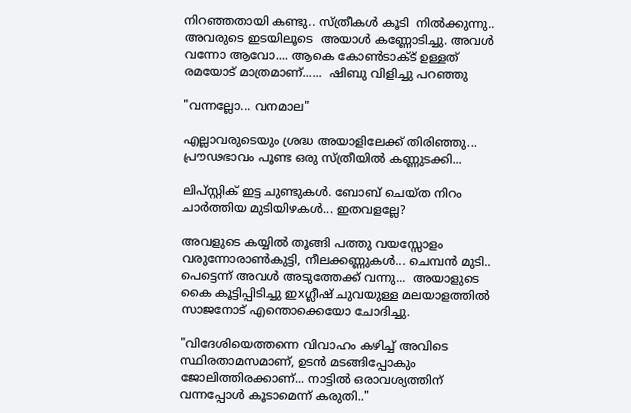നിറഞ്ഞതായി കണ്ടു.. സ്ത്രീകൾ കൂടി  നിൽക്കുന്നു.. അവരുടെ ഇടയിലൂടെ  അയാൾ കണ്ണോടിച്ചു. അവൾ വന്നോ ആവോ.... ആകെ കോൺടാക്ട് ഉള്ളത് രമയോട് മാത്രമാണ്......  ഷിബു വിളിച്ചു പറഞ്ഞു

"വന്നല്ലോ... വനമാല"

എല്ലാവരുടെയും ശ്രദ്ധ അയാളിലേക്ക് തിരിഞ്ഞു... പ്രൗഢഭാവം പൂണ്ട ഒരു സ്ത്രീയിൽ കണ്ണുടക്കി...

ലിപ്സ്റ്റിക് ഇട്ട ചുണ്ടുകൾ. ബോബ് ചെയ്ത നിറം ചാർത്തിയ മുടിയിഴകൾ... ഇതവളല്ലേ?

അവളുടെ കയ്യിൽ തൂങ്ങി പത്തു വയസ്സോളം വരുന്നോരാൺകുട്ടി, നീലക്കണ്ണുകൾ... ചെമ്പൻ മുടി.. പെട്ടെന്ന് അവൾ അടുത്തേക്ക് വന്നു...  അയാളുടെ കൈ കൂട്ടിപ്പിടിച്ചു ഇxഗ്ലീഷ് ചുവയുള്ള മലയാളത്തിൽ സാജനോട് എന്തൊക്കെയോ ചോദിച്ചു.

"വിദേശിയെത്തന്നെ വിവാഹം കഴിച്ച് അവിടെ സ്ഥിരതാമസമാണ്, ഉടൻ മടങ്ങിപ്പോകും ജോലിത്തിരക്കാണ്... നാട്ടിൽ ഒരാവശ്യത്തിന് വന്നപ്പോൾ കൂടാമെന്ന് കരുതി.."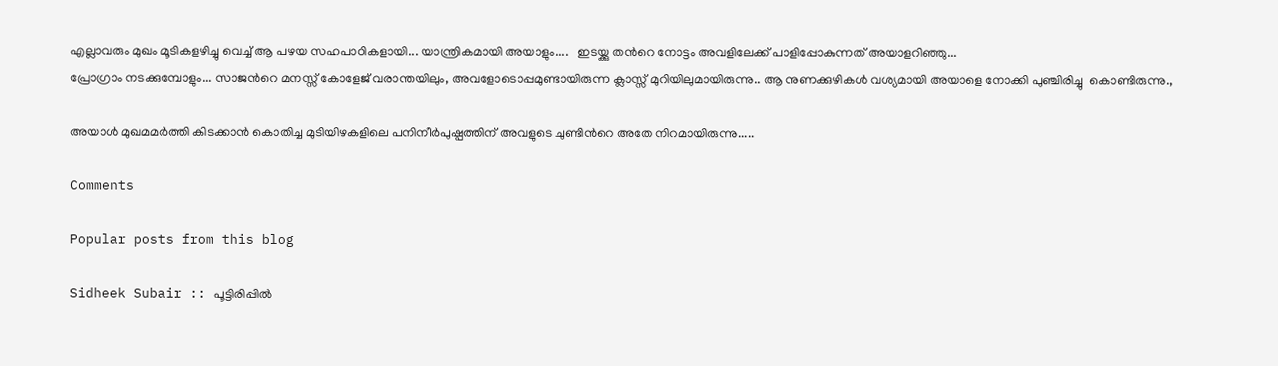എല്ലാവരും മുഖം മൂടികളഴിച്ചു വെച്ച് ആ പഴയ സഹപാഠികളായി... യാന്ത്രികമായി അയാളും....   ഇടയ്ക്കു തന്‍റെ നോട്ടം അവളിലേക്ക് പാളിപ്പോകുന്നത് അയാളറിഞ്ഞു...
പ്രോഗ്രാം നടക്കുമ്പോളും... സാജന്‍റെ മനസ്സ് കോളേജ് വരാന്തയിലും, അവളോടൊപ്പമുണ്ടായിരുന്ന ക്ലാസ്സ്‌ മുറിയിലുമായിരുന്നു.. ആ നുണക്കുഴികൾ വശ്യമായി അയാളെ നോക്കി പുഞ്ചിരിച്ചു  കൊണ്ടിരുന്നു.,

അയാൾ മുഖമമർത്തി കിടക്കാൻ കൊതിച്ച മുടിയിഴകളിലെ പനിനീർപുഷ്പത്തിന് അവളുടെ ചുണ്ടിന്‍റെ അതേ നിറമായിരുന്നു.....

Comments

Popular posts from this blog

Sidheek Subair :: പൂട്ടിരിപ്പിൽ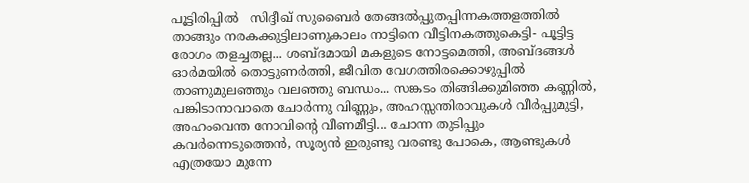പൂട്ടിരിപ്പിൽ   സിദ്ദീഖ് സുബൈർ തേങ്ങൽപ്പുതപ്പിന്നകത്തളത്തിൽ താങ്ങും നരകക്കുട്ടിലാണുകാലം നാട്ടിനെ വീട്ടിനകത്തുകെട്ടി- പൂട്ടിട്ട രോഗം തളച്ചതല്ല... ശബ്ദമായി മകളുടെ നോട്ടമെത്തി, അബ്‌ദങ്ങൾ ഓർമയിൽ തൊട്ടുണർത്തി, ജീവിത വേഗത്തിരക്കൊഴുപ്പിൽ താണുമുലഞ്ഞും വലഞ്ഞു ബന്ധം... സങ്കടം തിങ്ങിക്കുമിഞ്ഞ കണ്ണിൽ, പങ്കിടാനാവാതെ ചോർന്നു വിണ്ണും, അഹസ്സന്തിരാവുകൾ വീർപ്പുമുട്ടി, അഹംവെന്ത നോവിന്‍റെ വീണമീട്ടി... ചോന്ന തുടിപ്പും കവർന്നെടുത്തെൻ, സൂര്യൻ ഇരുണ്ടു വരണ്ടു പോകെ, ആണ്ടുകൾ എത്രയോ മുന്നേ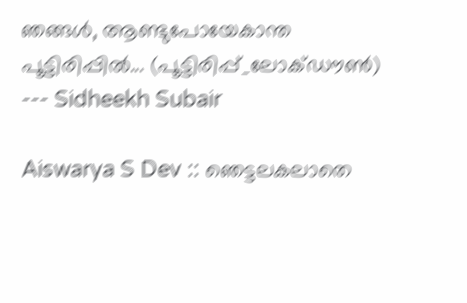ഞങ്ങൾ, ആണ്ടുപോയേകാന്ത പൂട്ടിരിപ്പിൽ... (പൂട്ടിരിപ്പ്_ലോക്ഡൗൺ) --- Sidheekh Subair

Aiswarya S Dev :: ഞെട്ടലകലാതെ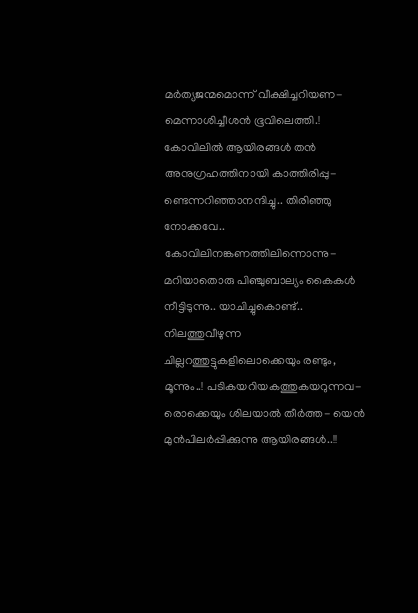മർത്യജന്മമൊന്ന് വീക്ഷിച്ചറിയണ- മെന്നാശിച്ചീശൻ ഭൂവിലെത്തി.! കോവിലിൽ ആയിരങ്ങൾ തൻ അനുഗ്രഹത്തിനായി കാത്തിരിപ്പു- ണ്ടെന്നറിഞ്ഞാനന്ദിച്ചു.. തിരിഞ്ഞു നോക്കവേ.. കോവിലിനങ്കണത്തിലിന്നൊന്നു- മറിയാതൊരു പിഞ്ചുബാല്യം കൈകൾ നീട്ടിടുന്നു.. യാചിച്ചുകൊണ്ട്.. നിലത്തുവീഴുന്ന ചില്ലറത്തുട്ടുകളിലൊക്കെയും രണ്ടും, മൂന്നും..! പടികയറിയകത്തുകയറുന്നവ- രൊക്കെയും ശിലയാൽ തീർത്ത- യെൻ മുന്‍പിലർപ്പിക്കുന്നു ആയിരങ്ങൾ..!!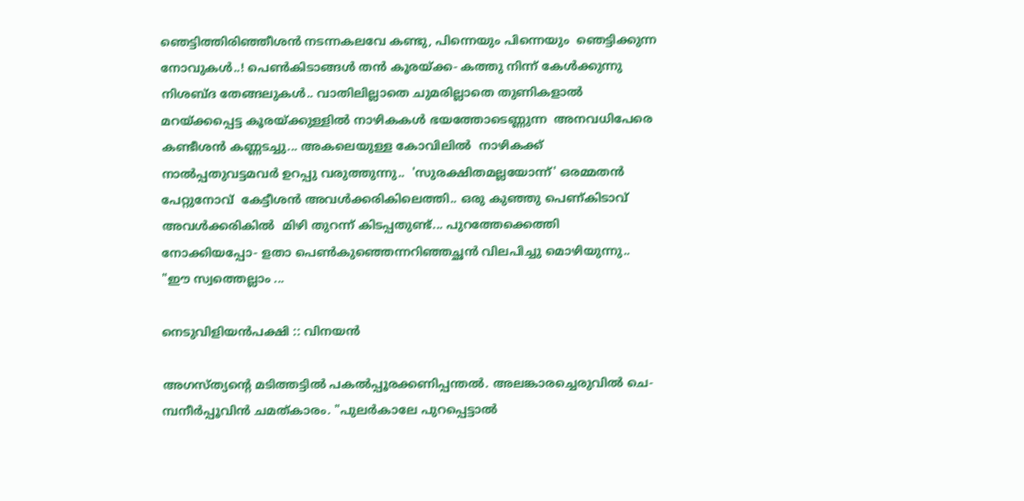ഞെട്ടിത്തിരിഞ്ഞീശൻ നടന്നകലവേ കണ്ടു, പിന്നെയും പിന്നെയും  ഞെട്ടിക്കുന്ന നോവുകൾ..! പെണ്‍കിടാങ്ങള്‍ തൻ കൂരയ്ക്ക- കത്തു നിന്ന്‌ കേൾക്കുന്നു  നിശബ്ദ തേങ്ങലുകൾ.. വാതിലില്ലാതെ ചുമരില്ലാതെ തുണികളാൽ മറയ്ക്കപ്പെട്ട കൂരയ്ക്കുള്ളിൽ നാഴികകൾ ഭയത്തോടെണ്ണുന്ന  അനവധിപേരെ കണ്ടീശൻ കണ്ണടച്ചു... അകലെയുള്ള കോവിലിൽ  നാഴികക്ക് നാൽപ്പതുവട്ടമവർ ഉറപ്പു വരുത്തുന്നു..  'സുരക്ഷിതമല്ലയോന്ന്' ഒരമ്മതൻ പേറ്റുനോവ്  കേട്ടീശൻ അവൾക്കരികിലെത്തി.. ഒരു കുഞ്ഞു പെണ്കിടാവ്  അവൾക്കരികിൽ  മിഴി തുറന്ന് കിടപ്പതുണ്ട്... പുറത്തേക്കെത്തി നോക്കിയപ്പോ- ളതാ പെണ്‍കുഞ്ഞെന്നറിഞ്ഞച്ഛൻ വിലപിച്ചു മൊഴിയുന്നു.. "ഈ സ്വത്തെല്ലാം ...

നെടുവിളിയൻപക്ഷി :: വിനയൻ

അഗസ്ത്യന്റെ മടിത്തട്ടിൽ പകൽപ്പൂരക്കണിപ്പന്തൽ. അലങ്കാരച്ചെരുവിൽ ചെ- മ്പനീർപ്പൂവിൻ ചമത്കാരം. "പുലർകാലേ പുറപ്പെട്ടാൽ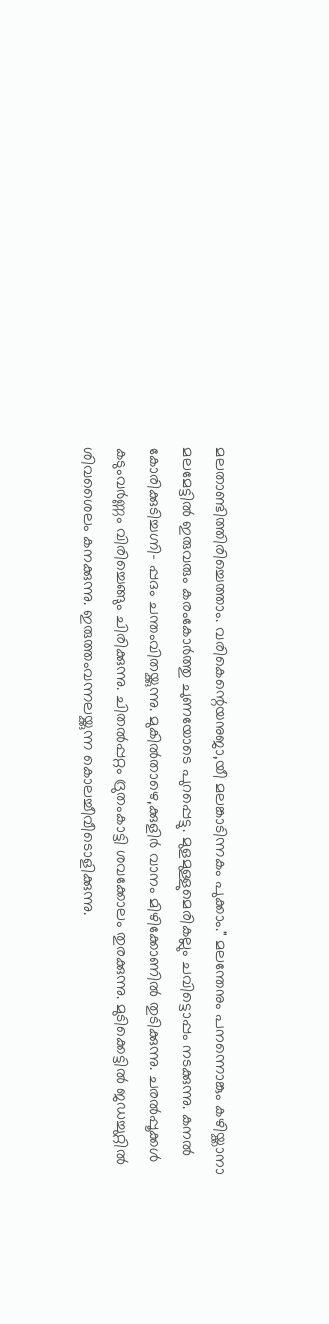മലതാണ്ടിത്തിരിച്ചെത്താം. വരികെന്റെയനുജാ,യീ മലങ്കാടിന്നകം പുക്കാം." മലന്തേനും പനന്നൊങ്കും കഴിയ്ക്കാനാ മലമേട്ടിൽ ഇരുവരും കരംകോർത്തു ചുണയോടെ പുറപ്പെട്ടു. മുളമുള്ളുമെരികല്ലും ചവിട്ടൊപ്പം നടക്കുന്നു. കനൽ കോരിക്കുടിച്ചഗ്നി- പ്പദം ചന്തംവിതയ്ക്കുന്നു. മുകിൽതാഴെ,ക്കുളിർ വാനം മിഴിക്കോണിൽ തുടിക്കുന്നു. ചരൽപ്പൂക്കൾ കടുംവർണ്ണം വിരിച്ചെങ്ങും ചിരിക്കുന്നു. ചിതൽപ്പറ്റം ദ്രുതംകാട്ടി ശവക്കോലം തുരക്കുന്നു. മുടിക്കെട്ടിൽ ജഡച്ചുറ്റിൽ ശിവശൈലം കനക്കുന്നു. ഇരുത്തംവന്നലയ്ക്കുന്ന കൊലച്ചീവീടൊളിക്കുന്നു.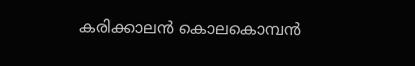കരിക്കാലൻ കൊലകൊമ്പൻ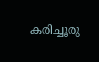കരിച്ചൂരു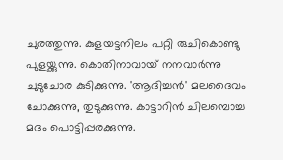ചുരത്തുന്നു. കുളയട്ടനിലം പറ്റി രുചികൊണ്ടു പുളയ്ക്കുന്നു. കൊതിനാവായ് നനവാർന്നു ചുടുചോര കുടിക്കുന്നു. 'ആദിച്ചൻ' മലദൈവം ചോക്കുന്നു, തുടുക്കുന്നു. കാട്ടാറിൻ ചിലമ്പൊച്ച മദം പൊട്ടിപ്പരക്കുന്നു.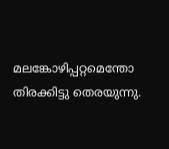മലങ്കോഴിപ്പറ്റമെന്തോ തിരക്കിട്ടു തെരയുന്നു.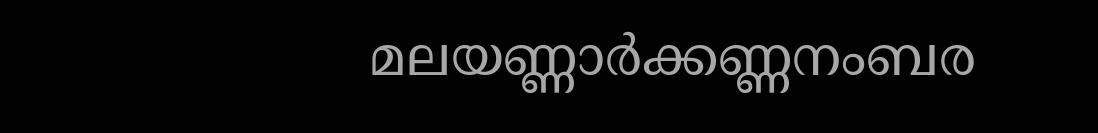മലയണ്ണാർക്കണ്ണനംബര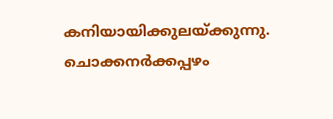കനിയായിക്കുലയ്ക്കുന്നു. ചൊക്കനർക്കപ്പഴം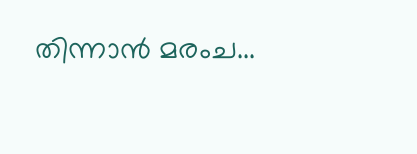തിന്നാൻ മരംച...